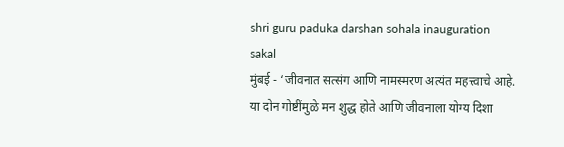shri guru paduka darshan sohala inauguration
sakal
मुंबई - ‘जीवनात सत्संग आणि नामस्मरण अत्यंत महत्त्वाचे आहे. या दोन गोष्टींमुळे मन शुद्ध होते आणि जीवनाला योग्य दिशा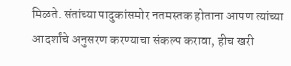मिळते. संतांच्या पादुकांसमोर नतमस्तक होताना आपण त्यांच्या आदर्शांचे अनुसरण करण्याचा संकल्प करावा, हीच खरी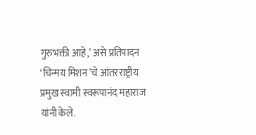गुरुभक्ती आहे,’ असे प्रतिपादन ‘चिन्मय मिशन’चे आंतरराष्ट्रीय प्रमुख स्वामी स्वरूपानंद महाराज यांनी केले.